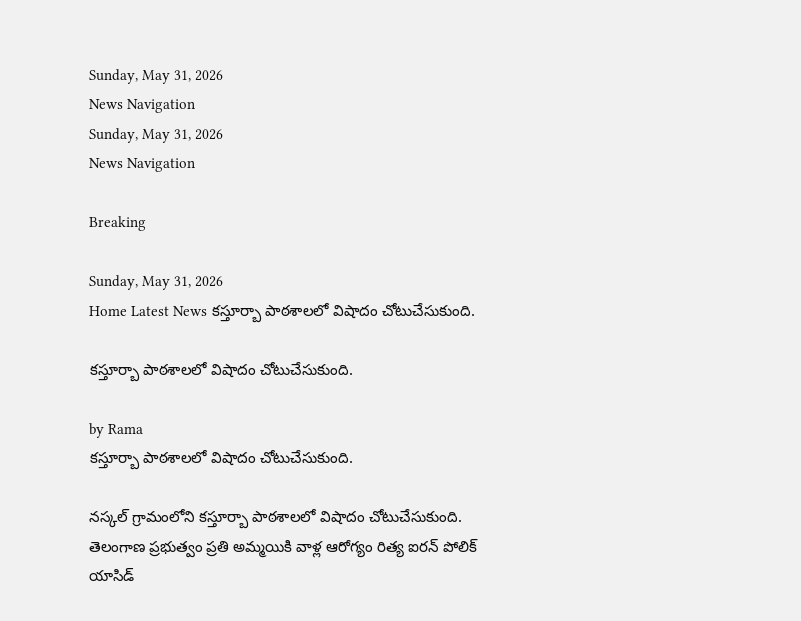Sunday, May 31, 2026
News Navigation
Sunday, May 31, 2026
News Navigation

Breaking

Sunday, May 31, 2026
Home Latest News కస్తూర్బా పాఠశాలలో విషాదం చోటుచేసుకుంది.

కస్తూర్బా పాఠశాలలో విషాదం చోటుచేసుకుంది.

by Rama
కస్తూర్బా పాఠశాలలో విషాదం చోటుచేసుకుంది.

నస్కల్ గ్రామంలోని కస్తూర్బా పాఠశాలలో విషాదం చోటుచేసుకుంది. తెలంగాణ ప్రభుత్వం ప్రతి అమ్మయికి వాళ్ల ఆరోగ్యం రిత్య ఐరన్ పోలిక్ యాసిడ్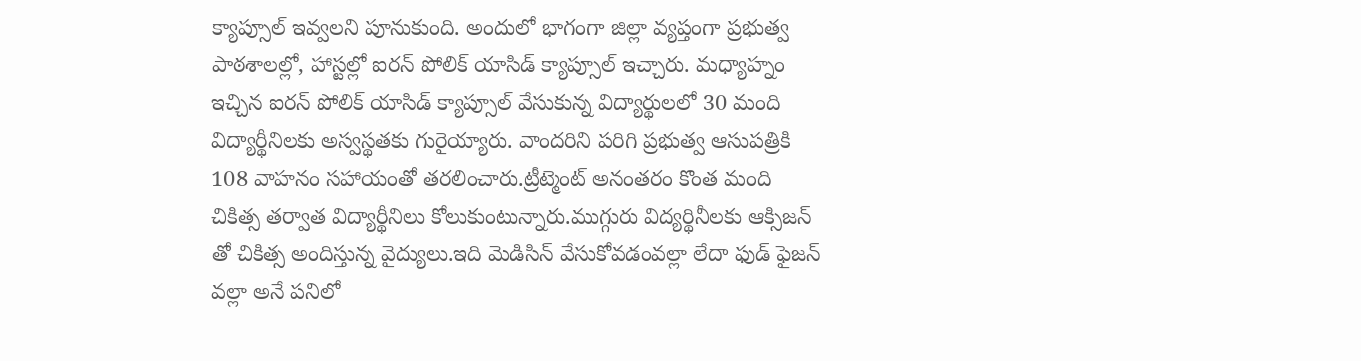క్యాప్సూల్ ఇవ్వలని పూనుకుంది. అందులో భాగంగా జిల్లా వ్యప్తంగా ప్రభుత్వ పాఠశాలల్లో, హాస్టల్లో ఐరన్ పోలిక్ యాసిడ్ క్యాప్సూల్ ఇచ్చారు. మధ్యాహ్నం ఇచ్చిన ఐరన్ పోలిక్ యాసిడ్ క్యాప్సూల్ వేసుకున్న విద్యార్థులలో 30 మంది విద్యార్థీనిలకు అస్వస్థతకు గురైయ్యారు. వాందరిని పరిగి ప్రభుత్వ ఆసుపత్రికి 108 వాహనం సహాయంతో తరలించారు.ట్రీట్మెంట్ అనంతరం కొంత మంది చికిత్స తర్వాత విద్యార్థీనిలు కోలుకుంటున్నారు.ముగ్గురు విద్యర్థినీలకు ఆక్సిజన్ తో చికిత్స అందిస్తున్న వైద్యులు.ఇది మెడిసిన్ వేసుకోవడంవల్లా లేదా ఫుడ్ ఫైజన్ వల్లా అనే పనిలో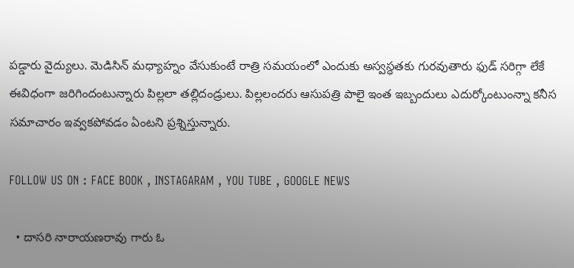పడ్డారు వైద్యులు. మెడిసిన్ మధ్యాహ్నం వేసుకుంటే రాత్రి సమయంలో ఎందుకు అస్వస్థతకు గురవుతారు ఫుడ్ సరిగ్గా లేకే ఈవిధంగా జరిగిందంటున్నారు పిల్లలా తల్లిదండ్రులు. పిల్లలందరు ఆసుపత్రి పాలై ఇంత ఇబ్బందులు ఎదుర్కోంటుంన్నా కనీస సమాచారం ఇవ్వకపోవడం ఏంటని ప్రశ్నిస్తున్నారు.

FOLLOW US ON : FACE BOOK , INSTAGARAM , YOU TUBE , GOOGLE NEWS

  • దాస‌రి నారాయ‌ణ‌రావు గారు ఓ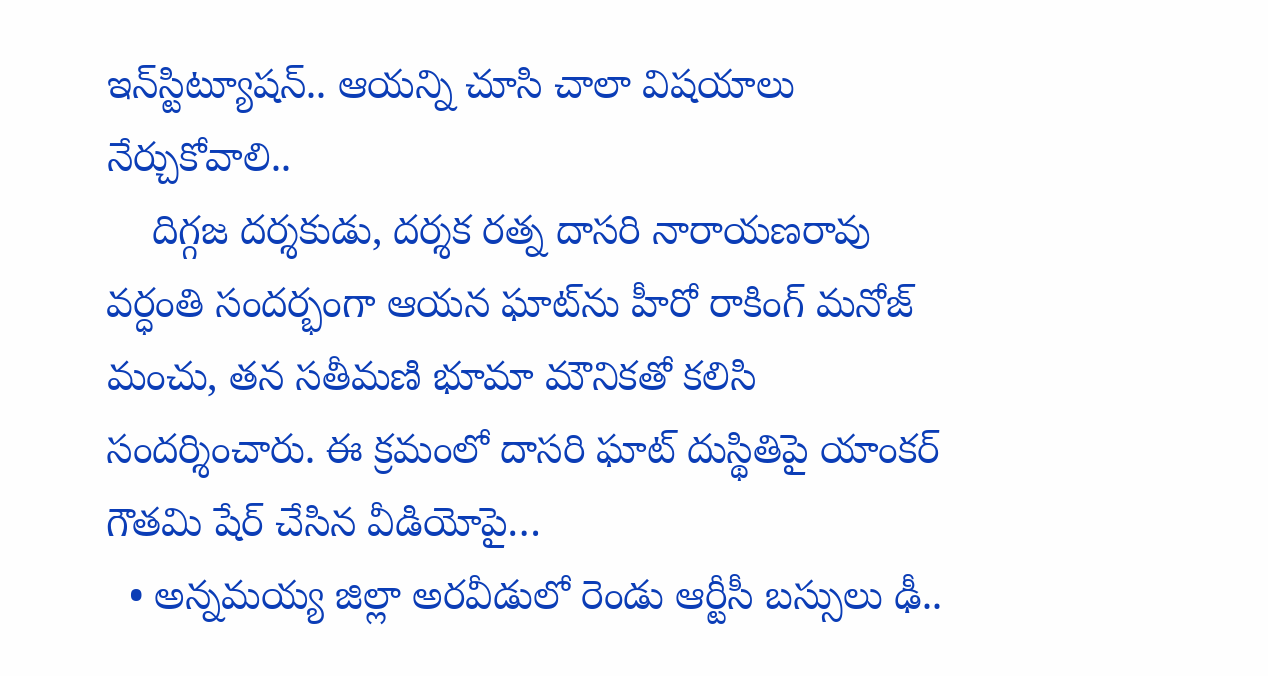ఇన్‌స్టిట్యూష‌న్‌.. ఆయ‌న్ని చూసి చాలా విష‌యాలు నేర్చుకోవాలి..
    దిగ్గజ దర్శకుడు, దర్శక రత్న దాసరి నారాయణరావు వ‌ర్ధంతి సంద‌ర్భంగా ఆయ‌న ఘాట్‌ను హీరో రాకింగ్ మ‌నోజ్ మంచు, త‌న స‌తీమ‌ణి భూమా మౌనిక‌తో క‌లిసి సంద‌ర్శించారు. ఈ క్ర‌మంలో దాస‌రి ఘాట్ దుస్థితిపై యాంక‌ర్ గౌత‌మి షేర్ చేసిన వీడియోపై…
  • అన్నమయ్య జిల్లా అరవీడులో రెండు ఆర్టీసీ బస్సులు ఢీ..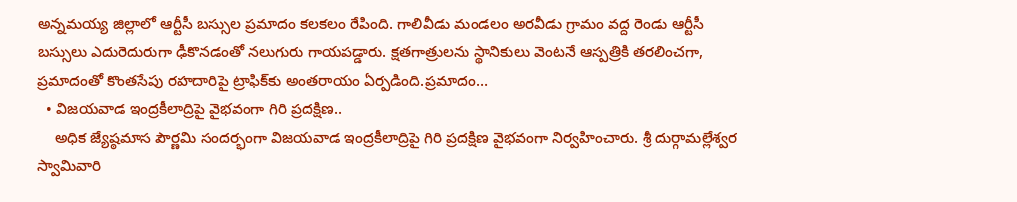అన్నమయ్య జిల్లాలో ఆర్టీసీ బస్సుల ప్రమాదం కలకలం రేపింది. గాలివీడు మండలం అరవీడు గ్రామం వద్ద రెండు ఆర్టీసీ బస్సులు ఎదురెదురుగా ఢీకొనడంతో నలుగురు గాయపడ్డారు. క్షతగాత్రులను స్థానికులు వెంటనే ఆస్పత్రికి తరలించగా, ప్రమాదంతో కొంతసేపు రహదారిపై ట్రాఫిక్‌కు అంతరాయం ఏర్పడింది.ప్రమాదం…
  • విజయవాడ ఇంద్రకీలాద్రిపై వైభవంగా గిరి ప్రదక్షిణ..
    అధిక జ్యేష్ఠమాస పౌర్ణమి సందర్భంగా విజయవాడ ఇంద్రకీలాద్రిపై గిరి ప్రదక్షిణ వైభవంగా నిర్వహించారు. శ్రీ దుర్గామల్లేశ్వర స్వామివారి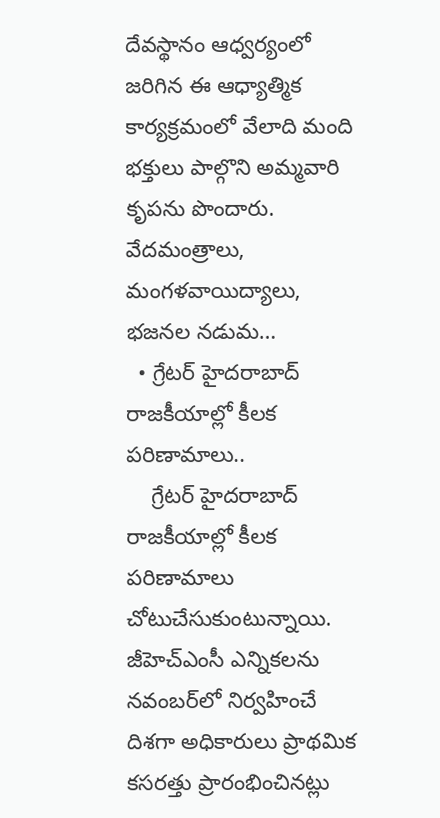దేవస్థానం ఆధ్వర్యంలో జరిగిన ఈ ఆధ్యాత్మిక కార్యక్రమంలో వేలాది మంది భక్తులు పాల్గొని అమ్మవారి కృపను పొందారు. వేదమంత్రాలు, మంగళవాయిద్యాలు, భజనల నడుమ…
  • గ్రేటర్ హైదరాబాద్‌ రాజకీయాల్లో కీలక పరిణామాలు..
    గ్రేటర్ హైదరాబాద్ రాజకీయాల్లో కీలక పరిణామాలు చోటుచేసుకుంటున్నాయి. జీహెచ్‌ఎంసీ ఎన్నికలను నవంబర్‌లో నిర్వహించే దిశగా అధికారులు ప్రాథమిక కసరత్తు ప్రారంభించినట్లు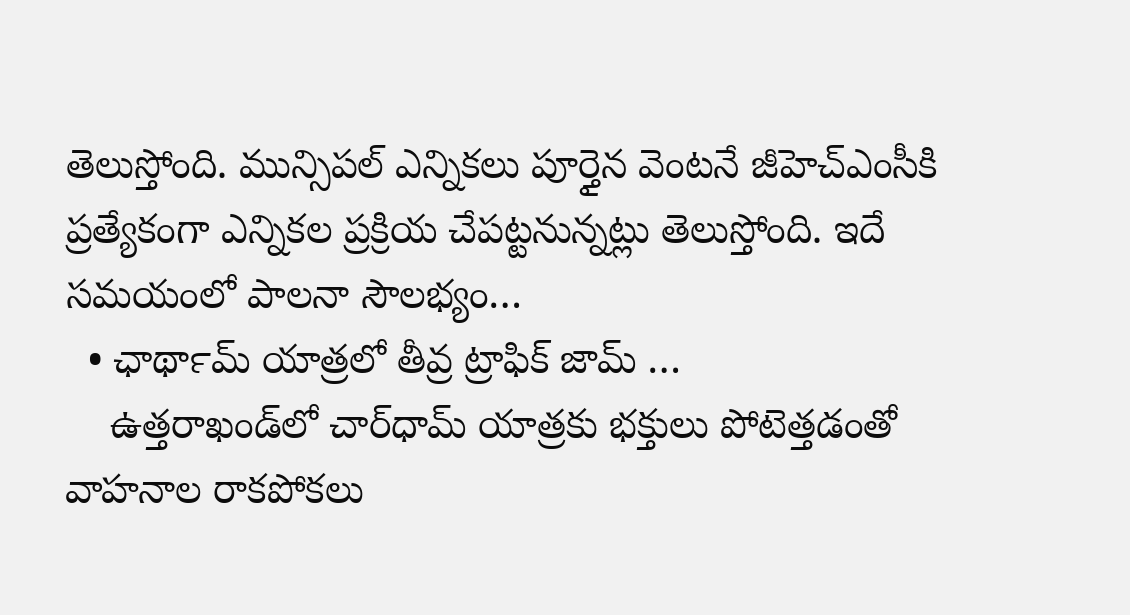తెలుస్తోంది. మున్సిపల్ ఎన్నికలు పూర్తైన వెంటనే జీహెచ్‌ఎంసీకి ప్రత్యేకంగా ఎన్నికల ప్రక్రియ చేపట్టనున్నట్లు తెలుస్తోంది. ఇదే సమయంలో పాలనా సౌలభ్యం…
  • ఛార్‍థామ్ యాత్రలో తీవ్ర ట్రాఫిక్ జామ్ …
    ఉత్తరాఖండ్‌లో చార్‌ధామ్ యాత్రకు భక్తులు పోటెత్తడంతో వాహనాల రాకపోకలు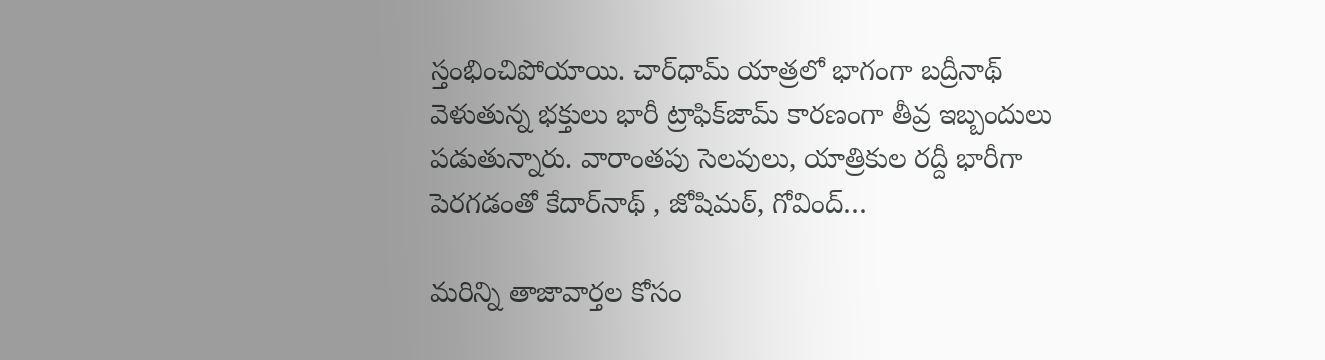స్తంభించిపోయాయి. చార్‌ధామ్‌ యాత్రలో భాగంగా బద్రీనాథ్‌ వెళుతున్న భక్తులు భారీ ట్రాఫిక్‌జామ్‌ కారణంగా తీవ్ర ఇబ్బందులు పడుతున్నారు. వారాంతపు సెలవులు, యాత్రికుల రద్దీ భారీగా పెరగడంతో కేదార్‌నాథ్ , జోషిమఠ్, గోవింద్‌…

మరిన్ని తాజావార్తల కోసం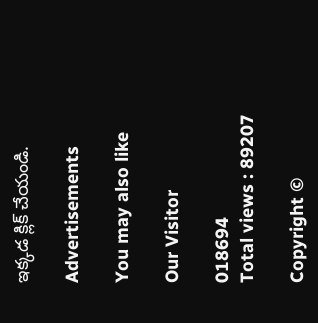ఇక్కడ క్లిక్ చేయండి.

Advertisements

You may also like

Our Visitor

018694
Total views : 89207

Copyright ©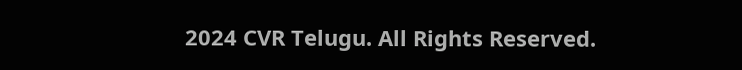2024 CVR Telugu. All Rights Reserved.